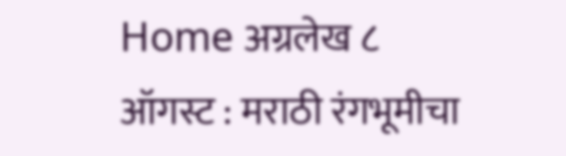Home अग्रलेख ८ ऑगस्ट : मराठी रंगभूमीचा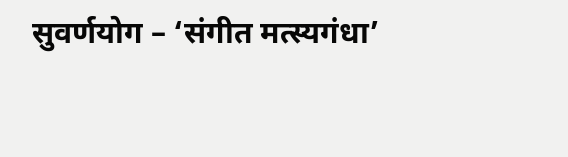सुवर्णयोग – ‘संगीत मत्स्यगंधा’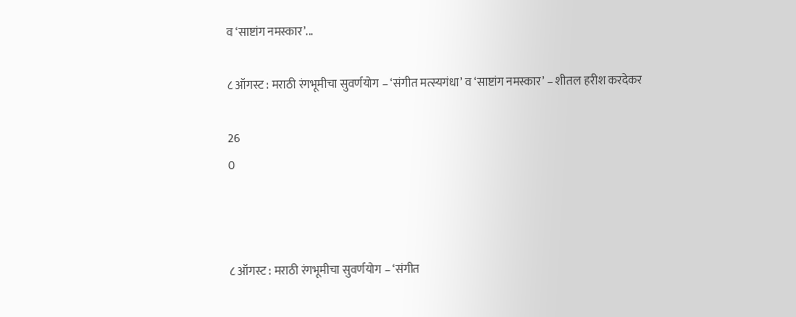व ‘साष्टांग नमस्कार’...

८ ऑगस्ट : मराठी रंगभूमीचा सुवर्णयोग – ‘संगीत मत्स्यगंधा’ व ‘साष्टांग नमस्कार’ – शीतल हरीश करदेकर

26
0



८ ऑगस्ट : मराठी रंगभूमीचा सुवर्णयोग – ‘संगीत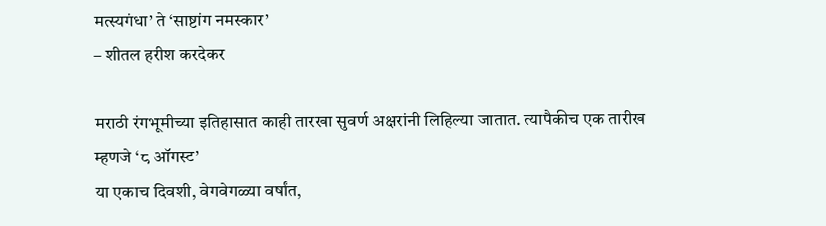मत्स्यगंधा’ ते ‘साष्टांग नमस्कार’
– शीतल हरीश करदेकर

मराठी रंगभूमीच्या इतिहासात काही तारखा सुवर्ण अक्षरांनी लिहिल्या जातात. त्यापैकीच एक तारीख म्हणजे ‘८ ऑगस्ट’
या एकाच दिवशी, वेगवेगळ्या वर्षांत,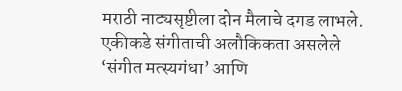मराठी नाट्यसृष्टीला दोन मैलाचे दगड लाभले. एकीकडे संगीताची अलौकिकता असलेले ‘संगीत मत्स्यगंधा’ आणि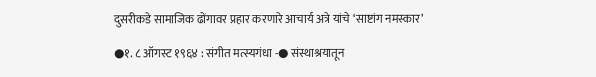दुसरीकडे सामाजिक ढोंगावर प्रहार करणारे आचार्य अत्रे यांचे ‘साष्टांग नमस्कार’

●१. ८ ऑगस्ट १९६४ : संगीत मत्स्यगंधा -● संस्थाश्रयातून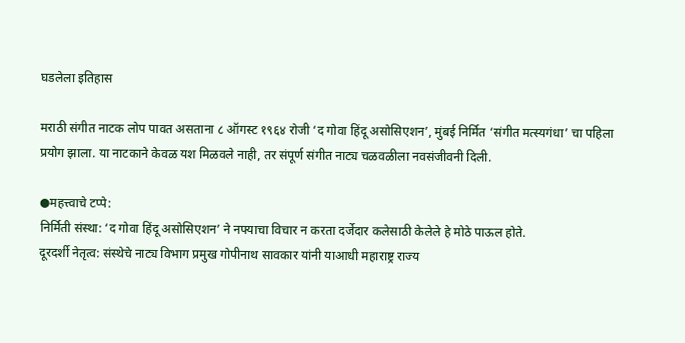घडलेला इतिहास

मराठी संगीत नाटक लोप पावत असताना ८ ऑगस्ट १९६४ रोजी ‘द गोवा हिंदू असोसिएशन’, मुंबई निर्मित ‘संगीत मत्स्यगंधा’ चा पहिला प्रयोग झाला. या नाटकाने केवळ यश मिळवले नाही, तर संपूर्ण संगीत नाट्य चळवळीला नवसंजीवनी दिली.

●महत्त्वाचे टप्पे:
निर्मिती संस्था: ‘द गोवा हिंदू असोसिएशन’ ने नफ्याचा विचार न करता दर्जेदार कलेसाठी केलेले हे मोठे पाऊल होते.
दूरदर्शी नेतृत्व: संस्थेचे नाट्य विभाग प्रमुख गोपीनाथ सावकार यांनी याआधी महाराष्ट्र राज्य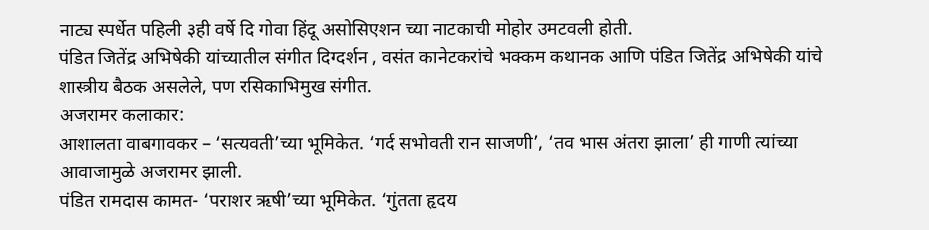नाट्य स्पर्धेत पहिली ३ही वर्षे दि गोवा हिंदू असोसिएशन च्या नाटकाची मोहोर उमटवली होती.
पंडित जितेंद्र अभिषेकी यांच्यातील संगीत दिग्दर्शन , वसंत कानेटकरांचे भक्कम कथानक आणि पंडित जितेंद्र अभिषेकी यांचे शास्त्रीय बैठक असलेले, पण रसिकाभिमुख संगीत.
अजरामर कलाकार:
आशालता वाबगावकर – ‘सत्यवती’च्या भूमिकेत. ‘गर्द सभोवती रान साजणी’, ‘तव भास अंतरा झाला’ ही गाणी त्यांच्या आवाजामुळे अजरामर झाली.
पंडित रामदास कामत- ‘पराशर ऋषी’च्या भूमिकेत. ‘गुंतता हृदय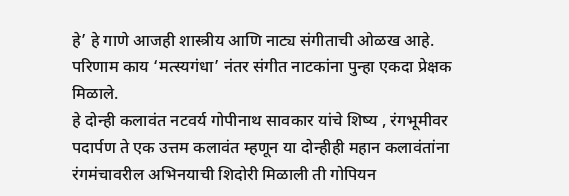हे’ हे गाणे आजही शास्त्रीय आणि नाट्य संगीताची ओळख आहे.
परिणाम काय ‘मत्स्यगंधा’ नंतर संगीत नाटकांना पुन्हा एकदा प्रेक्षक मिळाले.
हे दोन्ही कलावंत नटवर्य गोपीनाथ सावकार यांचे शिष्य , रंगभूमीवर पदार्पण ते एक उत्तम कलावंत म्हणून या दोन्हीही महान कलावंतांना रंगमंचावरील अभिनयाची शिदोरी मिळाली ती गोपियन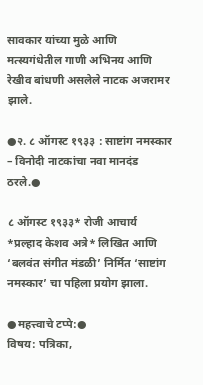सावकार यांच्या मुळे आणि मत्स्यगंधेतील गाणी अभिनय आणि रेखीव बांधणी असलेले नाटक अजरामर झाले.

●२. ८ ऑगस्ट १९३३ : साष्टांग नमस्कार – विनोदी नाटकांचा नवा मानदंड ठरले.●

८ ऑगस्ट १९३३* रोजी आचार्य *प्रल्हाद केशव अत्रे* लिखित आणि ‘बलवंत संगीत मंडळी’ निर्मित ‘साष्टांग नमस्कार’ चा पहिला प्रयोग झाला.

●महत्त्वाचे टप्पे:●
विषय: पत्रिका,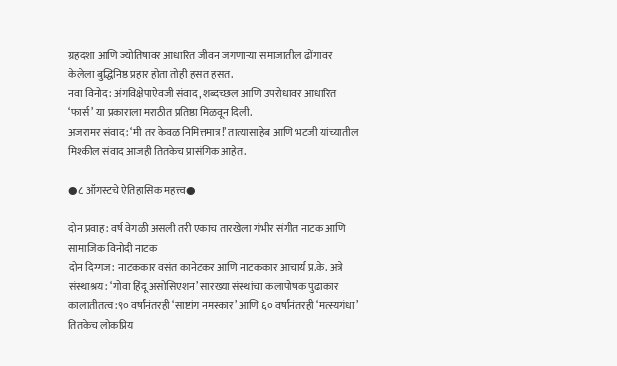ग्रहदशा आणि ज्योतिषावर आधारित जीवन जगणाऱ्या समाजातील ढोंगावर केलेला बुद्धिनिष्ठ प्रहार होता तोही हसत हसत.
नवा विनोद: अंगविक्षेपाऐवजी संवाद, शब्दच्छल आणि उपरोधावर आधारित ‘फार्स’ या प्रकाराला मराठीत प्रतिष्ठा मिळवून दिली.
अजरामर संवाद: ‘मी तर केवळ निमित्तमात्र!’ तात्यासाहेब आणि भटजी यांच्यातील मिश्कील संवाद आजही तितकेच प्रासंगिक आहेत.

●८ ऑगस्टचे ऐतिहासिक महत्त्व●

दोन प्रवाह: वर्ष वेगळी असली तरी एकाच तारखेला गंभीर संगीत नाटक आणि सामाजिक विनोदी नाटक
दोन दिग्गज: नाटककार वसंत कानेटकर आणि नाटककार आचार्य प्र.के. अत्रे
संस्थाश्रय: ‘गोवा हिंदू असोसिएशन’ सारख्या संस्थांचा कलापोषक पुढाकार
कालातीतत्व:९० वर्षांनंतरही ‘साष्टांग नमस्कार’ आणि ६० वर्षांनंतरही ‘मत्स्यगंधा’ तितकेच लोकप्रिय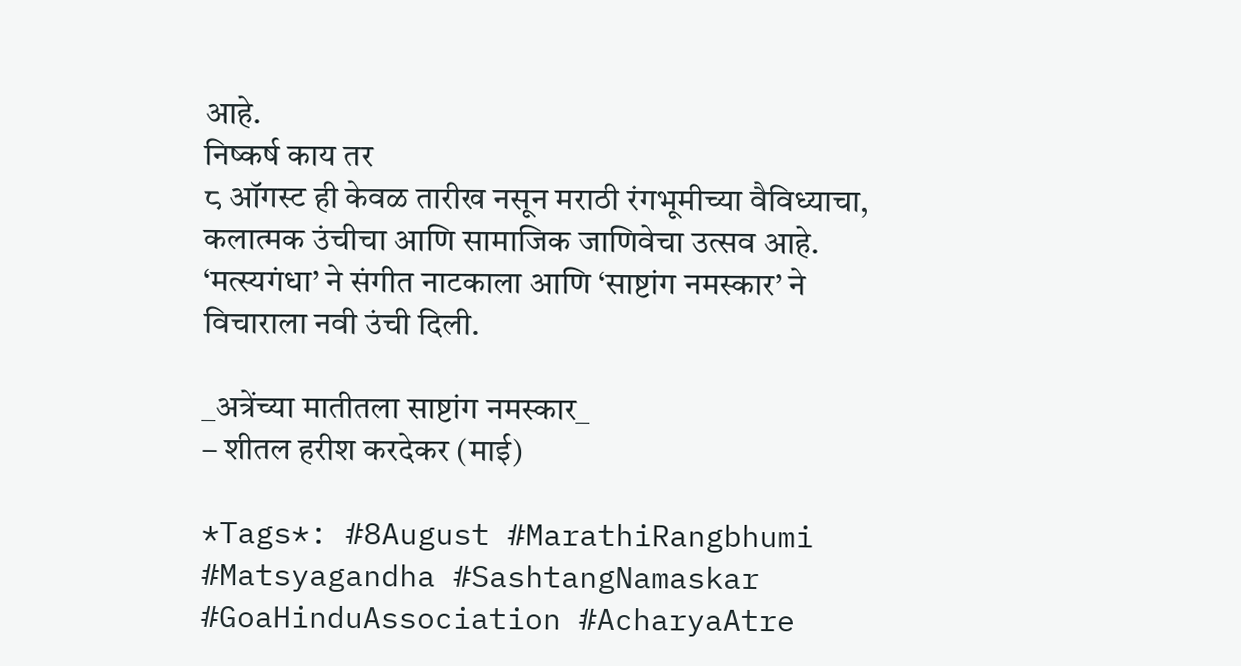आहे.
निष्कर्ष काय तर
८ ऑगस्ट ही केवळ तारीख नसून मराठी रंगभूमीच्या वैविध्याचा, कलात्मक उंचीचा आणि सामाजिक जाणिवेचा उत्सव आहे. ‘मत्स्यगंधा’ ने संगीत नाटकाला आणि ‘साष्टांग नमस्कार’ ने विचाराला नवी उंची दिली.

_अत्रेंच्या मातीतला साष्टांग नमस्कार_
– शीतल हरीश करदेकर (माई)

*Tags*: #8August #MarathiRangbhumi #Matsyagandha #SashtangNamaskar #GoaHinduAssociation #AcharyaAtre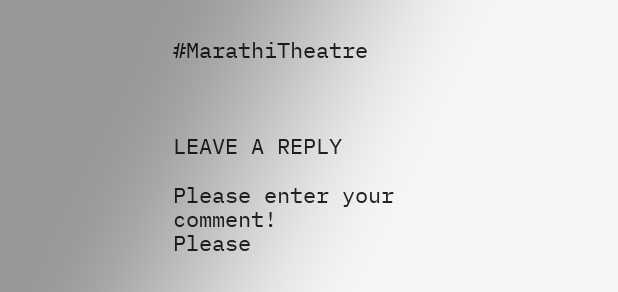#MarathiTheatre



LEAVE A REPLY

Please enter your comment!
Please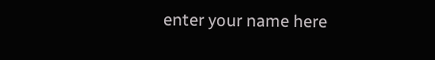enter your name here